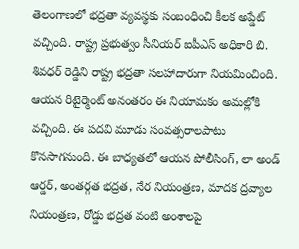తెలంగాణలో భద్రతా వ్యవస్థకు సంబంధించి కీలక అప్డేట్ వచ్చింది. రాష్ట్ర ప్రభుత్వం సీనియర్ ఐపీఎస్ అధికారి బి. శివధర్ రెడ్డిని రాష్ట్ర భద్రతా సలహాదారుగా నియమించింది.
ఆయన రిటైర్మెంట్ అనంతరం ఈ నియామకం అమల్లోకి వచ్చింది. ఈ పదవి మూడు సంవత్సరాలపాటు కొనసాగనుంది. ఈ బాధ్యతలో ఆయన పోలీసింగ్, లా అండ్ ఆర్డర్, అంతర్గత భద్రత, నేర నియంత్రణ, మాదక ద్రవ్యాల నియంత్రణ, రోడ్డు భద్రత వంటి అంశాలపై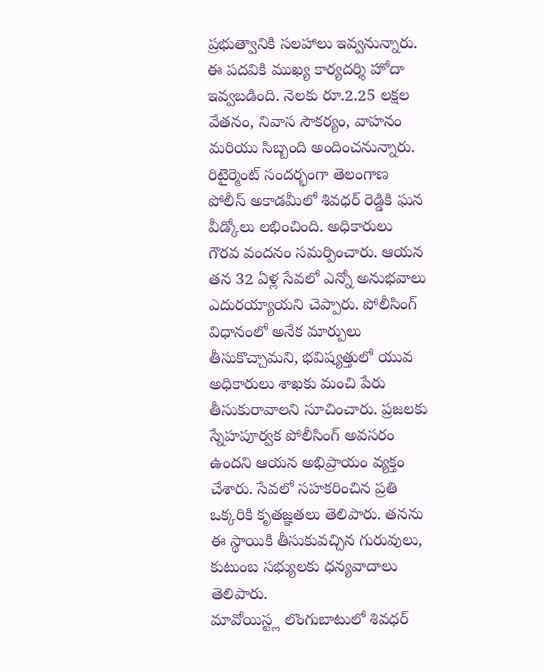ప్రభుత్వానికి సలహాలు ఇవ్వనున్నారు. ఈ పదవికి ముఖ్య కార్యదర్శి హోదా ఇవ్వబడింది. నెలకు రూ.2.25 లక్షల వేతనం, నివాస సౌకర్యం, వాహనం మరియు సిబ్బంది అందించనున్నారు.
రిటైర్మెంట్ సందర్భంగా తెలంగాణ పోలీస్ అకాడమీలో శివధర్ రెడ్డికి ఘన వీడ్కోలు లభించింది. అధికారులు గౌరవ వందనం సమర్పించారు. ఆయన తన 32 ఏళ్ల సేవలో ఎన్నో అనుభవాలు ఎదురయ్యాయని చెప్పారు. పోలీసింగ్ విధానంలో అనేక మార్పులు తీసుకొచ్చామని, భవిష్యత్తులో యువ అధికారులు శాఖకు మంచి పేరు తీసుకురావాలని సూచించారు. ప్రజలకు స్నేహపూర్వక పోలీసింగ్ అవసరం ఉందని ఆయన అభిప్రాయం వ్యక్తం చేశారు. సేవలో సహకరించిన ప్రతి ఒక్కరికి కృతజ్ఞతలు తెలిపారు. తనను ఈ స్థాయికి తీసుకువచ్చిన గురువులు, కుటుంబ సభ్యులకు ధన్యవాదాలు తెలిపారు.
మావోయిస్ట్ల లొంగుబాటులో శివధర్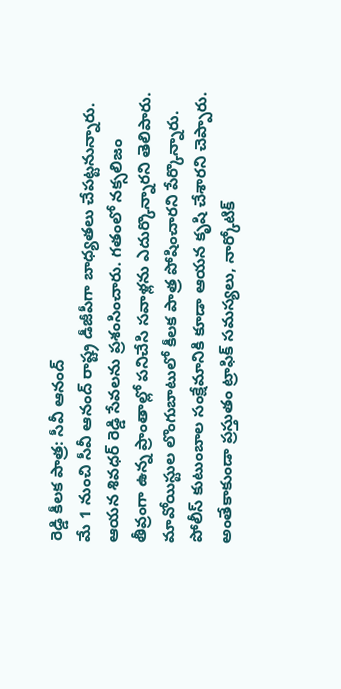రెడ్డి కీలక పాత్ర: సీవీ ఆనంద్
మే 1 నుంచి సీవీ ఆనంద్ రాష్ట్ర డీజీపీగా బాధ్యతలు చేపట్టనున్నారు. ఆయన శివధర్ రెడ్డి సేవలను ప్రశంసించారు. గతంలో నక్సలిజం తీవ్రంగా ఉన్న ప్రాంతాల్లో పనిచేసి సవాళ్లను ఎదుర్కొన్నారని తెలిపారు. మావోయిస్టుల లొంగుబాటులో కీలక పాత్ర పోషించారని పేర్కొన్నారు. పోలీస్ కుటుంబాల సంక్షేమానికి కూడా ఆయన కృషి చేశారని చెప్పారు. అంతేకాకుండా ప్రస్తుతం ట్రాఫిక్ సమస్యలు, నార్కోటిక్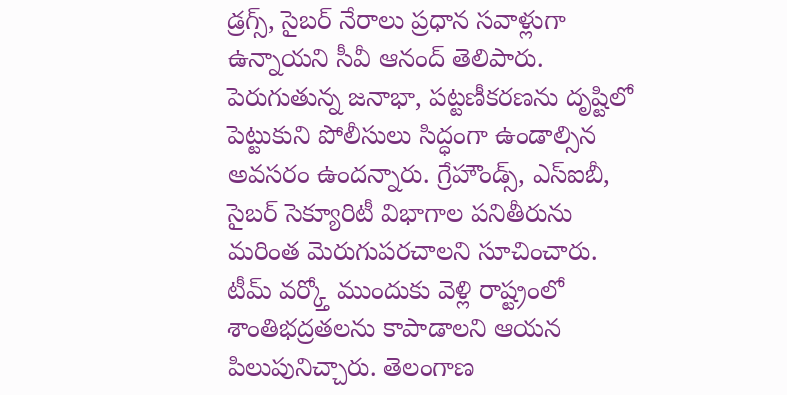డ్రగ్స్, సైబర్ నేరాలు ప్రధాన సవాళ్లుగా ఉన్నాయని సీవీ ఆనంద్ తెలిపారు. పెరుగుతున్న జనాభా, పట్టణీకరణను దృష్టిలో పెట్టుకుని పోలీసులు సిద్ధంగా ఉండాల్సిన అవసరం ఉందన్నారు. గ్రేహౌండ్స్, ఎస్ఐబీ, సైబర్ సెక్యూరిటీ విభాగాల పనితీరును మరింత మెరుగుపరచాలని సూచించారు. టీమ్ వర్క్తో ముందుకు వెళ్లి రాష్ట్రంలో శాంతిభద్రతలను కాపాడాలని ఆయన పిలుపునిచ్చారు. తెలంగాణ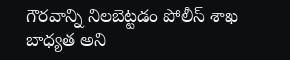గౌరవాన్ని నిలబెట్టడం పోలీస్ శాఖ బాధ్యత అని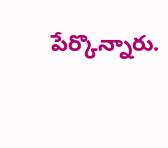పేర్కొన్నారు.